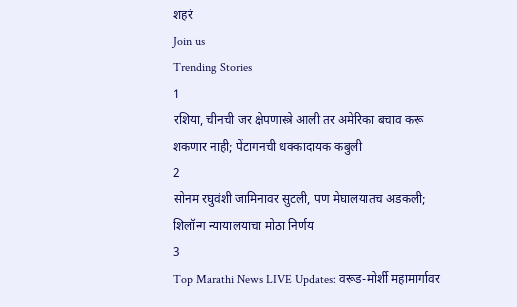शहरं
Join us
Trending Stories
1
रशिया, चीनची जर क्षेपणास्त्रे आली तर अमेरिका बचाव करू शकणार नाही; पेंटागनची धक्कादायक कबुली
2
सोनम रघुवंशी जामिनावर सुटली, पण मेघालयातच अडकली; शिलॉन्ग न्यायालयाचा मोठा निर्णय
3
Top Marathi News LIVE Updates: वरूड-मोर्शी महामार्गावर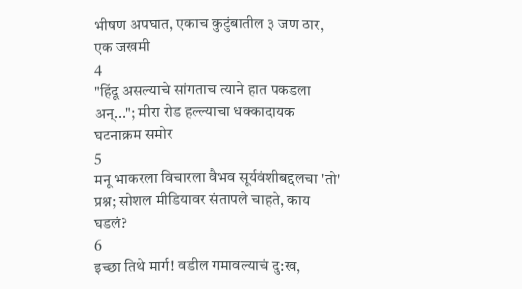भीषण अपघात, एकाच कुटुंबातील ३ जण ठार, एक जखमी
4
"हिंदू असल्याचे सांगताच त्याने हात पकडला अन्..."; मीरा रोड हल्ल्याचा धक्कादायक घटनाक्रम समोर
5
मनू भाकरला विचारला वैभव सूर्यवंशीबद्दलचा 'तो' प्रश्न; सोशल मीडियावर संतापले चाहते, काय घडलं?
6
इच्छा तिथे मार्ग! वडील गमावल्याचं दु:ख,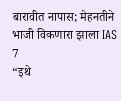बारावीत नापास; मेहनतीने भाजी विकणारा झाला IAS
7
“इथे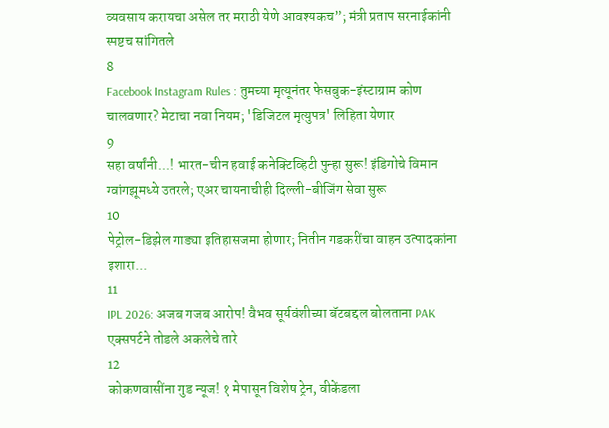व्यवसाय करायचा असेल तर मराठी येणे आवश्यकच”; मंत्री प्रताप सरनाईकांनी स्पष्टच सांगितले
8
Facebook Instagram Rules : तुमच्या मृत्यूनंतर फेसबुक-इंस्टाग्राम कोण चालवणार? मेटाचा नवा नियम; 'डिजिटल मृत्युपत्र' लिहिता येणार
9
सहा वर्षांनी...! भारत-चीन हवाई कनेक्टिव्हिटी पुन्हा सुरू! इंडिगोचे विमान ग्वांगझूमध्ये उतरले; एअर चायनाचीही दिल्ली-बीजिंग सेवा सुरू
10
पेट्रोल-डिझेल गाड्या इतिहासजमा होणार; नितीन गडकरींचा वाहन उत्पादकांना इशारा...
11
IPL 2026: अजब गजब आरोप! वैभव सूर्यवंशीच्या बॅटबद्दल बोलताना PAK एक्सपर्टने तोडले अकलेचे तारे
12
कोकणवासींना गुड न्यूज! १ मेपासून विशेष ट्रेन, वीकेंडला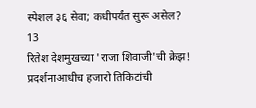स्पेशल ३६ सेवा; कधीपर्यंत सुरू असेल?
13
रितेश देशमुखच्या 'राजा शिवाजी'ची क्रेझ! प्रदर्शनाआधीच हजारो तिकिटांची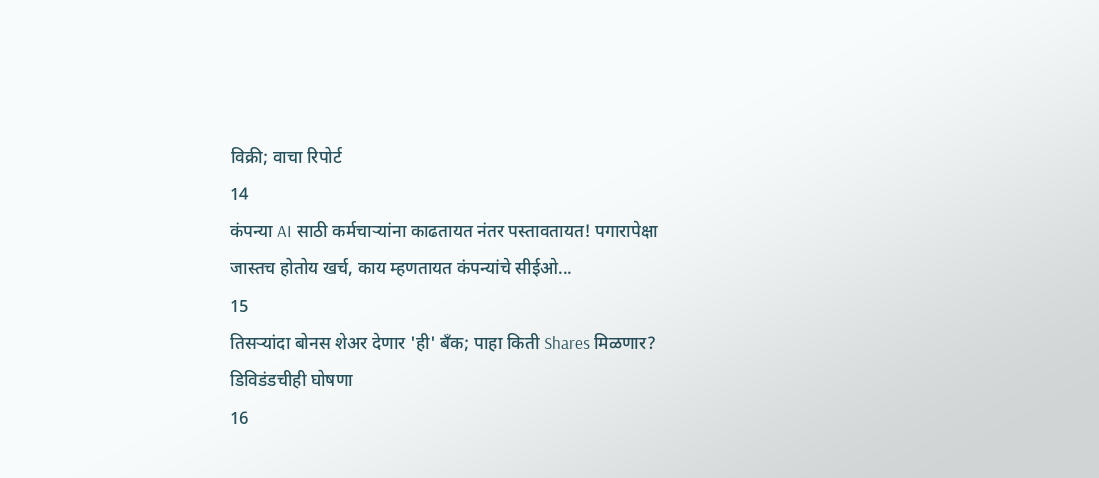विक्री; वाचा रिपोर्ट
14
कंपन्या AI साठी कर्मचाऱ्यांना काढतायत नंतर पस्तावतायत! पगारापेक्षा जास्तच होतोय खर्च, काय म्हणतायत कंपन्यांचे सीईओ...
15
तिसऱ्यांदा बोनस शेअर देणार 'ही' बँक; पाहा किती Shares मिळणार? डिविडंडचीही घोषणा
16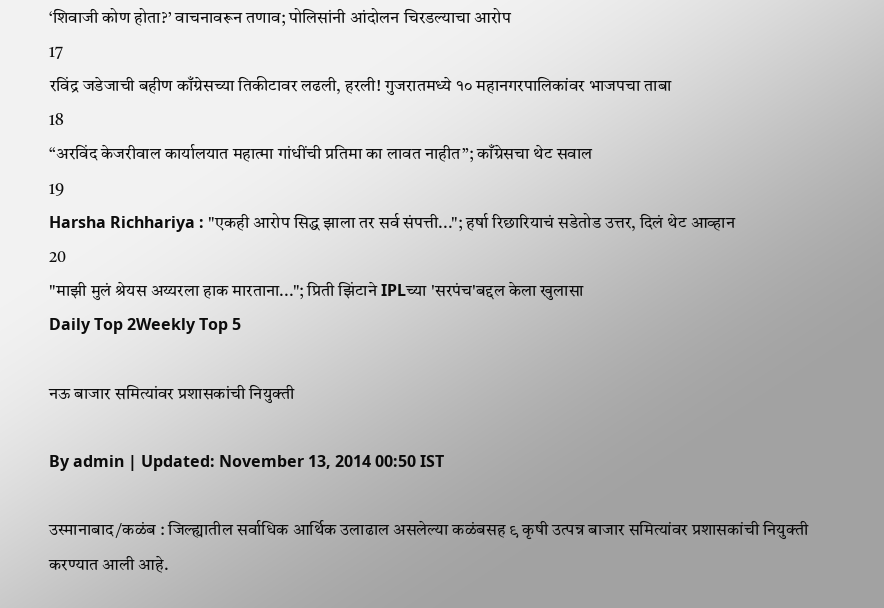‘शिवाजी कोण होता?’ वाचनावरून तणाव; पोलिसांनी आंदोलन चिरडल्याचा आरोप
17
रविंद्र जडेजाची बहीण काँग्रेसच्या तिकीटावर लढली, हरली! गुजरातमध्ये १० महानगरपालिकांवर भाजपचा ताबा
18
“अरविंद केजरीवाल कार्यालयात महात्मा गांधींची प्रतिमा का लावत नाहीत”; काँग्रेसचा थेट सवाल
19
Harsha Richhariya : "एकही आरोप सिद्ध झाला तर सर्व संपत्ती..."; हर्षा रिछारियाचं सडेतोड उत्तर, दिलं थेट आव्हान
20
"माझी मुलं श्रेयस अय्यरला हाक मारताना..."; प्रिती झिंटाने IPLच्या 'सरपंच'बद्दल केला खुलासा
Daily Top 2Weekly Top 5

नऊ बाजार समित्यांवर प्रशासकांची नियुक्ती

By admin | Updated: November 13, 2014 00:50 IST

उस्मानाबाद/कळंब : जिल्ह्यातील सर्वाधिक आर्थिक उलाढाल असलेल्या कळंबसह ९ कृषी उत्पन्न बाजार समित्यांवर प्रशासकांची नियुक्ती करण्यात आली आहे.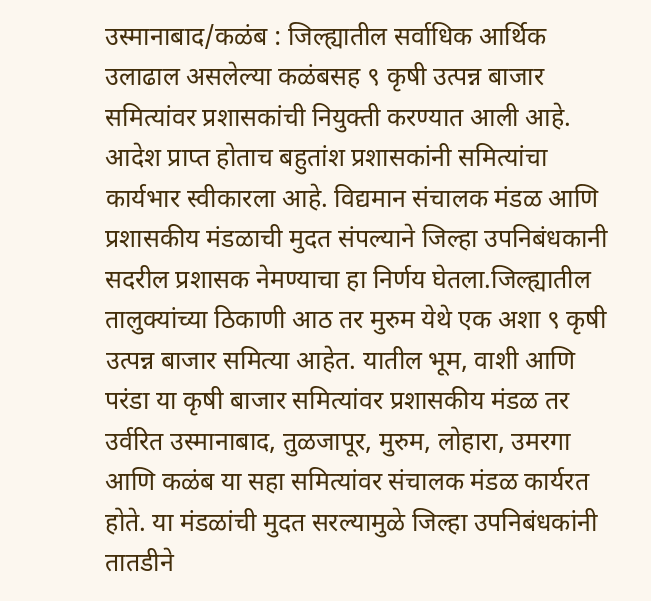उस्मानाबाद/कळंब : जिल्ह्यातील सर्वाधिक आर्थिक उलाढाल असलेल्या कळंबसह ९ कृषी उत्पन्न बाजार समित्यांवर प्रशासकांची नियुक्ती करण्यात आली आहे. आदेश प्राप्त होताच बहुतांश प्रशासकांनी समित्यांचा कार्यभार स्वीकारला आहे. विद्यमान संचालक मंडळ आणि प्रशासकीय मंडळाची मुदत संपल्याने जिल्हा उपनिबंधकानी सदरील प्रशासक नेमण्याचा हा निर्णय घेतला.जिल्ह्यातील तालुक्यांच्या ठिकाणी आठ तर मुरुम येथे एक अशा ९ कृषी उत्पन्न बाजार समित्या आहेत. यातील भूम, वाशी आणि परंडा या कृषी बाजार समित्यांवर प्रशासकीय मंडळ तर उर्वरित उस्मानाबाद, तुळजापूर, मुरुम, लोहारा, उमरगा आणि कळंब या सहा समित्यांवर संचालक मंडळ कार्यरत होते. या मंडळांची मुदत सरल्यामुळे जिल्हा उपनिबंधकांनी तातडीने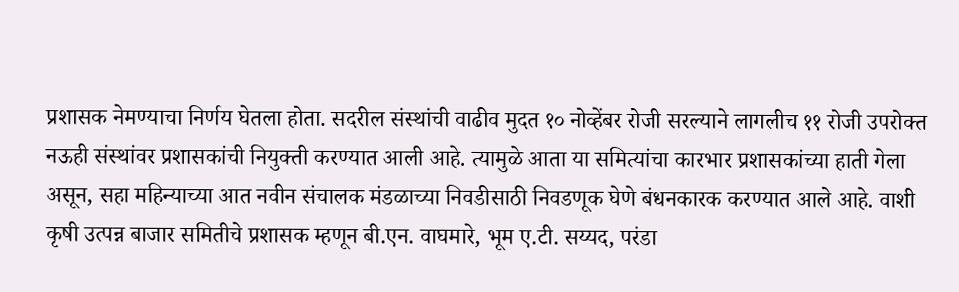प्रशासक नेमण्याचा निर्णय घेतला होता. सदरील संस्थांची वाढीव मुदत १० नोव्हेंबर रोजी सरल्याने लागलीच ११ रोजी उपरोक्त नऊही संस्थांवर प्रशासकांची नियुक्ती करण्यात आली आहे. त्यामुळे आता या समित्यांचा कारभार प्रशासकांच्या हाती गेला असून, सहा महिन्याच्या आत नवीन संचालक मंडळाच्या निवडीसाठी निवडणूक घेणे बंधनकारक करण्यात आले आहे. वाशी कृषी उत्पन्न बाजार समितीचे प्रशासक म्हणून बी.एन. वाघमारे, भूम ए.टी. सय्यद, परंडा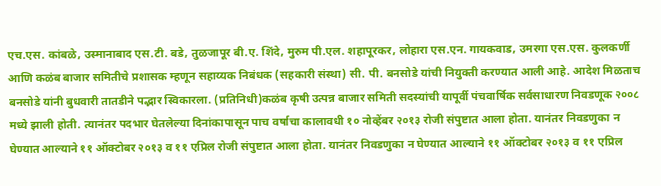एच.एस. कांबळे, उस्मानाबाद एस.टी. बडे, तुळजापूर बी.ए. शिंदे, मुरुम पी.एल. शहापूरकर, लोहारा एस.एन. गायकवाड, उमरगा एस.एस. कुलकर्णी आणि कळंब बाजार समितीचे प्रशासक म्हणून सहाय्यक निबंधक (सहकारी संस्था) सी. पी. बनसोडे यांची नियुक्ती करण्यात आली आहे. आदेश मिळताच बनसोडे यांनी बुधवारी तातडीने पद्भार स्विकारला. (प्रतिनिधी)कळंब कृषी उत्पन्न बाजार समिती सदस्यांची यापूर्वी पंचवार्षिक सर्वसाधारण निवडणूक २००८ मध्ये झाली होती. त्यानंतर पदभार घेतलेल्या दिनांकापासून पाच वर्षाचा कालावधी १० नोव्हेंबर २०१३ रोजी संपुष्टात आला होता. यानंतर निवडणुका न घेण्यात आल्याने ११ ऑक्टोबर २०१३ व ११ एप्रिल रोजी संपुष्टात आला होता. यानंतर निवडणुका न घेण्यात आल्याने ११ ऑक्टोबर २०१३ व ११ एप्रिल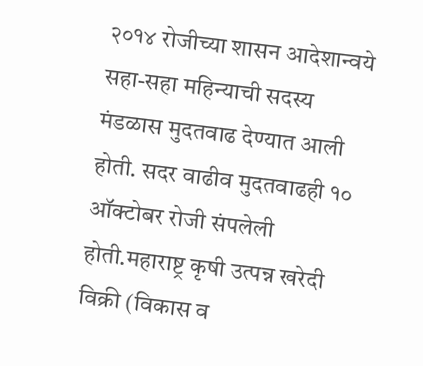२०१४ रोजीच्या शासन आदेशान्वये सहा-सहा महिन्याची सदस्य मंडळास मुदतवाढ देण्यात आली होती. सदर वाढीव मुदतवाढही १० ऑक्टोबर रोजी संपलेली होती.महाराष्ट्र कृषी उत्पन्न खरेदी विक्री (विकास व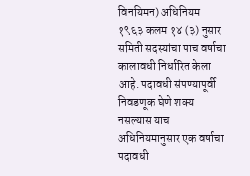विनयिमन) अधिनियम १९६३ कलम १४ (३) नुसार समिती सदस्यांचा पाच वर्षाचा कालावधी निर्धारित केला आहे. पदावधी संपण्यापूर्वी निवडणूक घेणे शक्य नसल्यास याच अधिनियमानुसार एक वर्षाचा पदावधी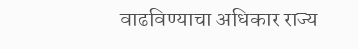वाढविण्याचा अधिकार राज्य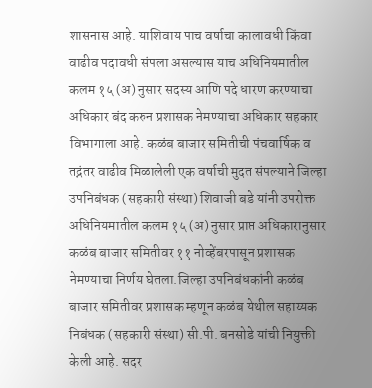शासनास आहे. याशिवाय पाच वर्षाचा कालावधी किंवा वाढीव पदावधी संपला असल्यास याच अधिनियमातील कलम १५ (अ) नुसार सदस्य आणि पदे धारण करण्याचा अधिकार बंद करुन प्रशासक नेमण्याचा अधिकार सहकार विभागाला आहे. कळंब बाजार समितीची पंचवार्षिक व तद्नंतर वाढीव मिळालेली एक वर्षाची मुदत संपल्याने जिल्हा उपनिबंधक (सहकारी संस्था) शिवाजी बडे यांनी उपरोक्त अधिनियमातील कलम १५ (अ) नुसार प्राप्त अधिकारानुसार कळंब बाजार समितीवर ११ नोव्हेंबरपासून प्रशासक नेमण्याचा निर्णय घेतला.जिल्हा उपनिबंधकांनी कळंब बाजार समितीवर प्रशासक म्हणून कळंब येथील सहाय्यक निबंधक (सहकारी संस्था) सी.पी. बनसोडे यांची नियुक्ती केली आहे. सदर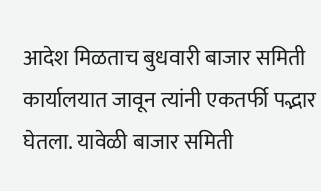आदेश मिळताच बुधवारी बाजार समिती कार्यालयात जावून त्यांनी एकतर्फी पद्भार घेतला. यावेळी बाजार समिती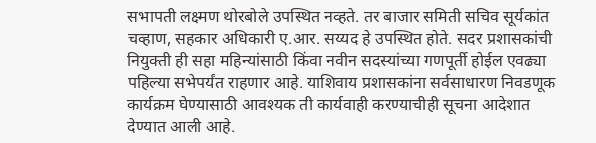सभापती लक्ष्मण थोरबोले उपस्थित नव्हते. तर बाजार समिती सचिव सूर्यकांत चव्हाण, सहकार अधिकारी ए.आर. सय्यद हे उपस्थित होते. सदर प्रशासकांची नियुक्ती ही सहा महिन्यांसाठी किंवा नवीन सदस्यांच्या गणपूर्ती होईल एवढ्या पहिल्या सभेपर्यंत राहणार आहे. याशिवाय प्रशासकांना सर्वसाधारण निवडणूक कार्यक्रम घेण्यासाठी आवश्यक ती कार्यवाही करण्याचीही सूचना आदेशात देण्यात आली आहे.